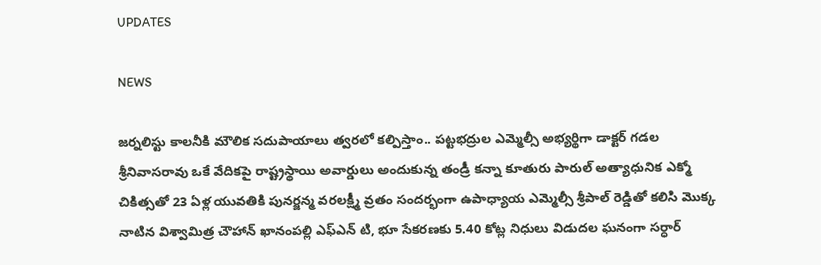UPDATES

NEWS

జర్నలిస్టు కాలనీకి మౌలిక సదుపాయాలు త్వరలో కల్పిస్తాం.. పట్టభద్రుల ఎమ్మెల్సీ అభ్యర్థిగా డాక్టర్ గడల శ్రీనివాసరావు ఒకే వేదికపై రాష్ట్రస్థాయి అవార్డులు అందుకున్న తండ్రీ కన్నా కూతురు పారుల్ అత్యాధునిక ఎక్మో చికిత్సతో 23 ఏళ్ల యువతికి పునర్జన్మ వరలక్ష్మీ వ్రతం సందర్భంగా ఉపాధ్యాయ ఎమ్మెల్సీ శ్రీపాల్ రెడ్డితో కలిసి మొక్క నాటిన విశ్వామిత్ర చౌహాన్ ఖానంపల్లి ఎఫ్ఎన్ టి, భూ సేకరణకు 5.40 కోట్ల నిధులు విడుదల ఘనంగా సర్ధార్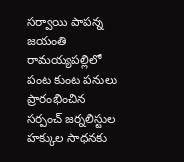సర్వాయి పాపన్న జయంతి రామయ్యపల్లిలో పంట కుంట పనులు ప్రారంభించిన సర్పంచ్ జర్నలిస్టుల హక్కుల సాధనకు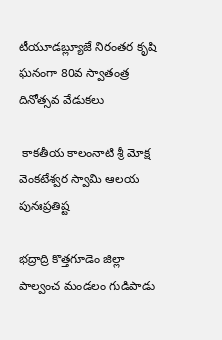టీయూడబ్ల్యూజే నిరంతర కృషి ఘనంగా 80వ స్వాతంత్ర దినోత్సవ వేడుకలు

 కాకతీయ కాలంనాటి శ్రీ మోక్ష వెంకటేశ్వర స్వామి ఆలయ పునఃప్రతిష్ట

భద్రాద్రి కొత్తగూడెం జిల్లా పాల్వంచ మండలం గుడిపాడు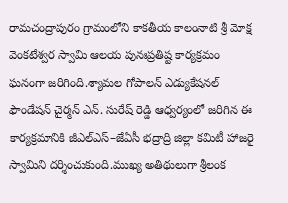రామచంద్రాపురం గ్రామంలోని కాకతీయ కాలంనాటి శ్రీ మోక్ష వెంకటేశ్వర స్వామి ఆలయ పునఃప్రతిష్ట కార్యక్రమం ఘనంగా జరిగింది.శ్యామల గోపాలన్ ఎడ్యుకేషనల్ ఫౌండేషన్ చైర్మన్ ఎన్. సురేష్ రెడ్డి ఆధ్వర్యంలో జరిగిన ఈ కార్యక్రమానికి జీఎల్‌ఎస్–జేఏసీ భద్రాద్రి జిల్లా కమిటీ హాజరై స్వామిని దర్శించుకుంది.ముఖ్య అతిథులుగా శ్రీలంక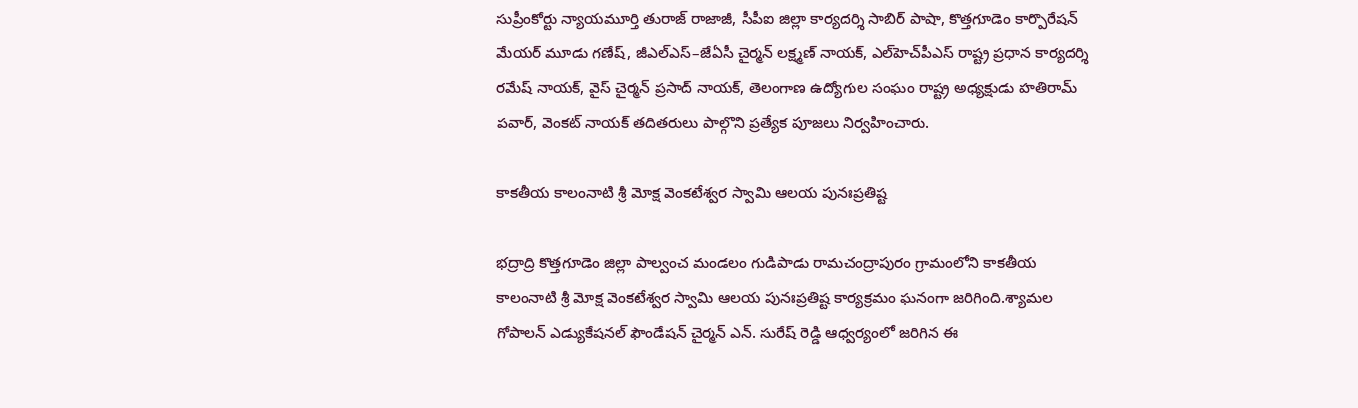సుప్రీంకోర్టు న్యాయమూర్తి తురాజ్ రాజాజీ, సీపీఐ జిల్లా కార్యదర్శి సాబిర్ పాషా, కొత్తగూడెం కార్పొరేషన్ మేయర్ మూడు గణేష్, జీఎల్‌ఎస్–జేఏసీ చైర్మన్ లక్ష్మణ్ నాయక్, ఎల్‌హెచ్‌పీఎస్ రాష్ట్ర ప్రధాన కార్యదర్శి రమేష్ నాయక్, వైస్ చైర్మన్ ప్రసాద్ నాయక్, తెలంగాణ ఉద్యోగుల సంఘం రాష్ట్ర అధ్యక్షుడు హతిరామ్ పవార్, వెంకట్ నాయక్ తదితరులు పాల్గొని ప్రత్యేక పూజలు నిర్వహించారు.

కాకతీయ కాలంనాటి శ్రీ మోక్ష వెంకటేశ్వర స్వామి ఆలయ పునఃప్రతిష్ట

భద్రాద్రి కొత్తగూడెం జిల్లా పాల్వంచ మండలం గుడిపాడు రామచంద్రాపురం గ్రామంలోని కాకతీయ కాలంనాటి శ్రీ మోక్ష వెంకటేశ్వర స్వామి ఆలయ పునఃప్రతిష్ట కార్యక్రమం ఘనంగా జరిగింది.శ్యామల గోపాలన్ ఎడ్యుకేషనల్ ఫౌండేషన్ చైర్మన్ ఎన్. సురేష్ రెడ్డి ఆధ్వర్యంలో జరిగిన ఈ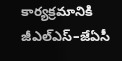కార్యక్రమానికి జీఎల్‌ఎస్–జేఏసీ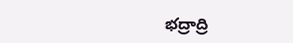భద్రాద్రి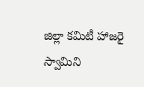జిల్లా కమిటీ హాజరై స్వామిని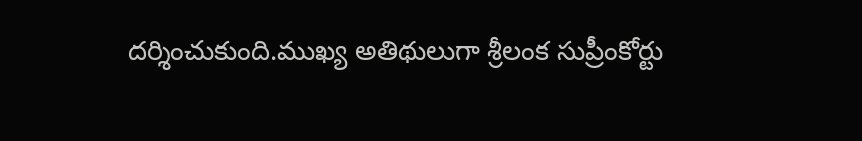దర్శించుకుంది.ముఖ్య అతిథులుగా శ్రీలంక సుప్రీంకోర్టు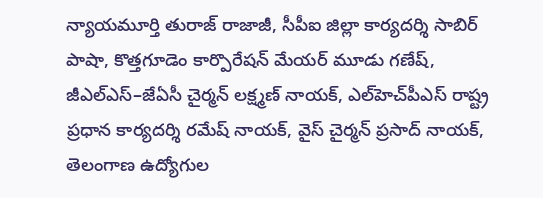న్యాయమూర్తి తురాజ్ రాజాజీ, సీపీఐ జిల్లా కార్యదర్శి సాబిర్ పాషా, కొత్తగూడెం కార్పొరేషన్ మేయర్ మూడు గణేష్, జీఎల్‌ఎస్–జేఏసీ చైర్మన్ లక్ష్మణ్ నాయక్, ఎల్‌హెచ్‌పీఎస్ రాష్ట్ర ప్రధాన కార్యదర్శి రమేష్ నాయక్, వైస్ చైర్మన్ ప్రసాద్ నాయక్, తెలంగాణ ఉద్యోగుల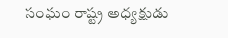సంఘం రాష్ట్ర అధ్యక్షుడు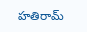హతిరామ్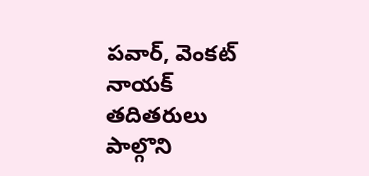పవార్, వెంకట్ నాయక్ తదితరులు పాల్గొని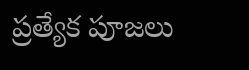ప్రత్యేక పూజలు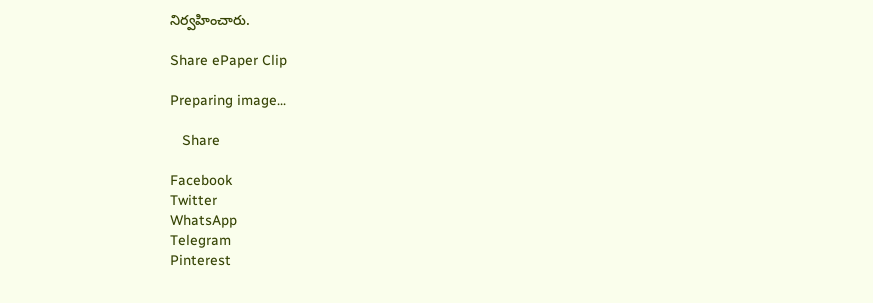నిర్వహించారు.

Share ePaper Clip

Preparing image...

   Share

Facebook
Twitter
WhatsApp
Telegram
Pinterest